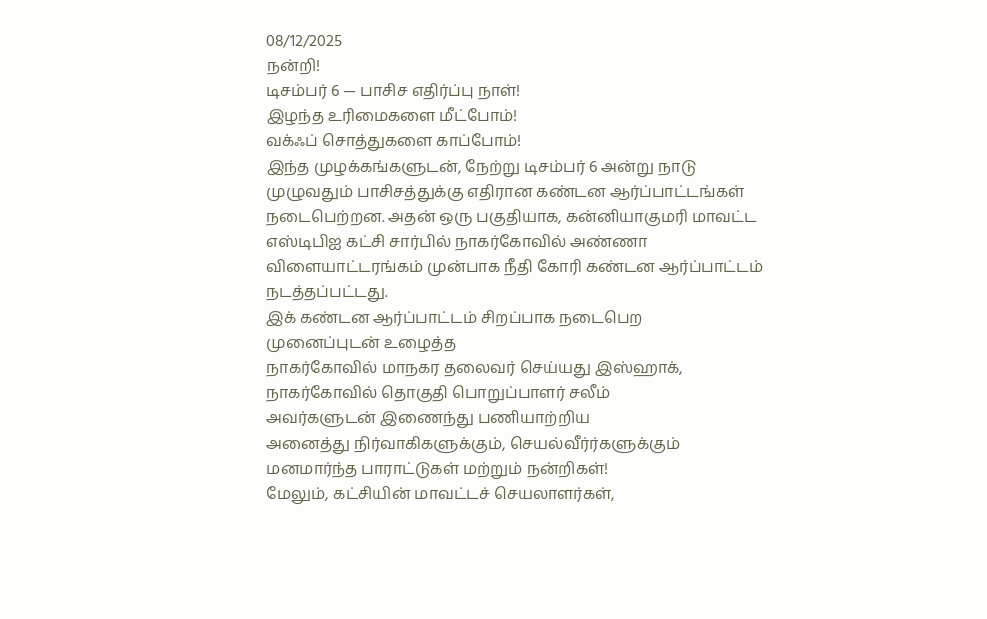08/12/2025
நன்றி!
டிசம்பர் 6 — பாசிச எதிர்ப்பு நாள்!
இழந்த உரிமைகளை மீட்போம்!
வக்ஃப் சொத்துகளை காப்போம்!
இந்த முழக்கங்களுடன், நேற்று டிசம்பர் 6 அன்று நாடு முழுவதும் பாசிசத்துக்கு எதிரான கண்டன ஆர்ப்பாட்டங்கள் நடைபெற்றன. அதன் ஒரு பகுதியாக, கன்னியாகுமரி மாவட்ட எஸ்டிபிஐ கட்சி சார்பில் நாகர்கோவில் அண்ணா விளையாட்டரங்கம் முன்பாக நீதி கோரி கண்டன ஆர்ப்பாட்டம் நடத்தப்பட்டது.
இக் கண்டன ஆர்ப்பாட்டம் சிறப்பாக நடைபெற
முனைப்புடன் உழைத்த
நாகர்கோவில் மாநகர தலைவர் செய்யது இஸ்ஹாக்,
நாகர்கோவில் தொகுதி பொறுப்பாளர் சலீம்
அவர்களுடன் இணைந்து பணியாற்றிய
அனைத்து நிர்வாகிகளுக்கும், செயல்வீர்ர்களுக்கும்
மனமார்ந்த பாராட்டுகள் மற்றும் நன்றிகள்!
மேலும், கட்சியின் மாவட்டச் செயலாளர்கள்,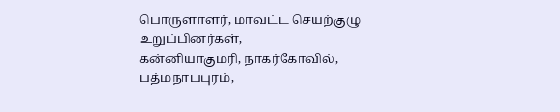பொருளாளர், மாவட்ட செயற்குழு உறுப்பினர்கள்,
கன்னியாகுமரி, நாகர்கோவில், பத்மநாபபுரம்,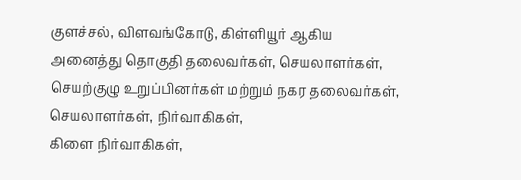குளச்சல், விளவங்கோடு, கிள்ளியூர் ஆகிய
அனைத்து தொகுதி தலைவர்கள், செயலாளர்கள், செயற்குழு உறுப்பினர்கள் மற்றும் நகர தலைவர்கள், செயலாளர்கள், நிர்வாகிகள்,
கிளை நிர்வாகிகள்,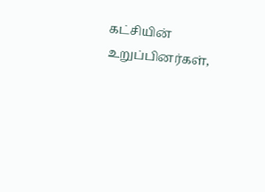கட்சியின் உறுப்பினர்கள்,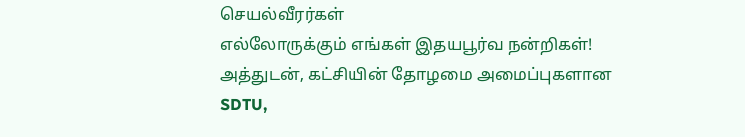செயல்வீரர்கள்
எல்லோருக்கும் எங்கள் இதயபூர்வ நன்றிகள்!
அத்துடன், கட்சியின் தோழமை அமைப்புகளான
SDTU,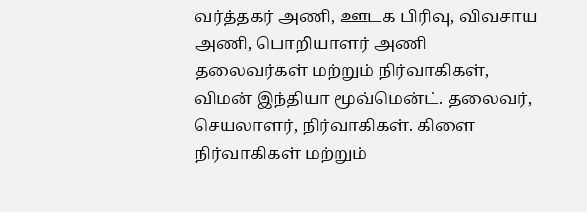வர்த்தகர் அணி, ஊடக பிரிவு, விவசாய அணி, பொறியாளர் அணி
தலைவர்கள் மற்றும் நிர்வாகிகள்,
விமன் இந்தியா மூவ்மென்ட். தலைவர், செயலாளர், நிர்வாகிகள். கிளை நிர்வாகிகள் மற்றும்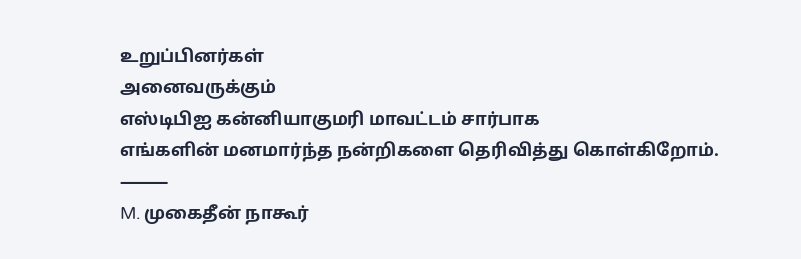உறுப்பினர்கள்
அனைவருக்கும்
எஸ்டிபிஐ கன்னியாகுமரி மாவட்டம் சார்பாக
எங்களின் மனமார்ந்த நன்றிகளை தெரிவித்து கொள்கிறோம்.
⸻
M. முகைதீன் நாகூர்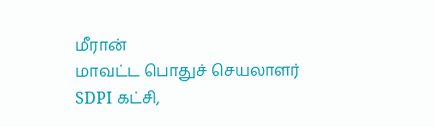மீரான்
மாவட்ட பொதுச் செயலாளர்
SDPI கட்சி,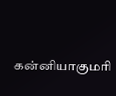கன்னியாகுமரி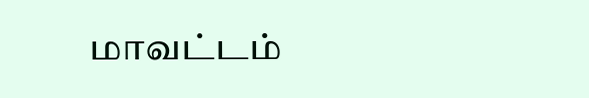மாவட்டம்